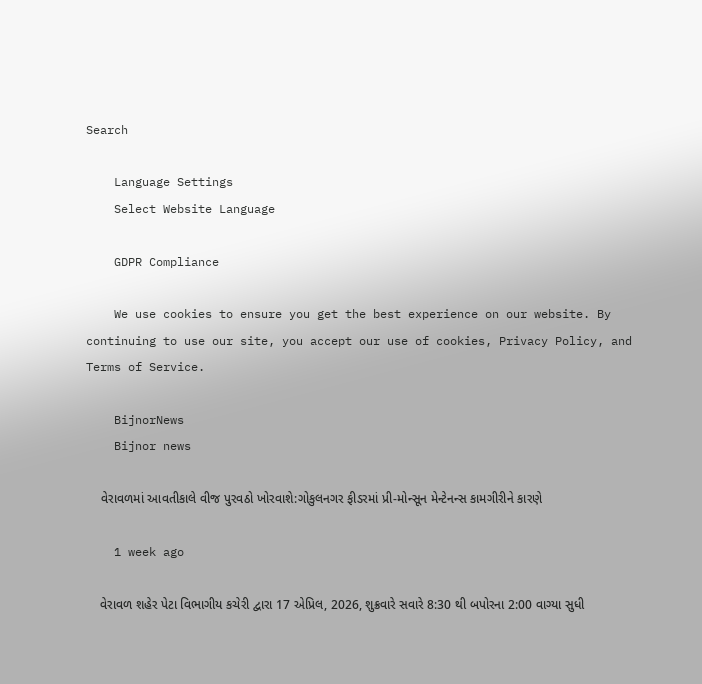Search

    Language Settings
    Select Website Language

    GDPR Compliance

    We use cookies to ensure you get the best experience on our website. By continuing to use our site, you accept our use of cookies, Privacy Policy, and Terms of Service.

    BijnorNews
    Bijnor news

    વેરાવળમાં આવતીકાલે વીજ પુરવઠો ખોરવાશે:ગોકુલનગર ફીડરમાં પ્રી-મોન્સૂન મેન્ટેનન્સ કામગીરીને કારણે

    1 week ago

    વેરાવળ શહેર પેટા વિભાગીય કચેરી દ્વારા 17 એપ્રિલ, 2026, શુક્રવારે સવારે 8:30 થી બપોરના 2:00 વાગ્યા સુધી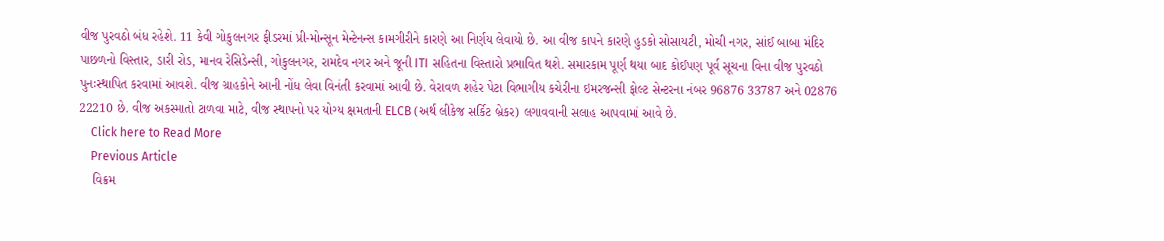વીજ પુરવઠો બંધ રહેશે. 11 કેવી ગોકુલનગર ફીડરમાં પ્રી-મોન્સૂન મેન્ટેનન્સ કામગીરીને કારણે આ નિર્ણય લેવાયો છે. આ વીજ કાપને કારણે હુડકો સોસાયટી, મોચી નગર, સાંઈ બાબા મંદિર પાછળનો વિસ્તાર, ડારી રોડ, માનવ રેસિડેન્સી, ગોકુલનગર, રામદેવ નગર અને જૂની ITI સહિતના વિસ્તારો પ્રભાવિત થશે. સમારકામ પૂર્ણ થયા બાદ કોઈપણ પૂર્વ સૂચના વિના વીજ પુરવઠો પુનઃસ્થાપિત કરવામાં આવશે. વીજ ગ્રાહકોને આની નોંધ લેવા વિનંતી કરવામાં આવી છે. વેરાવળ શહેર પેટા વિભાગીય કચેરીના ઇમરજન્સી ફોલ્ટ સેન્ટરના નંબર 96876 33787 અને 02876 22210 છે. વીજ અકસ્માતો ટાળવા માટે, વીજ સ્થાપનો પર યોગ્ય ક્ષમતાની ELCB (અર્થ લીકેજ સર્કિટ બ્રેકર) લગાવવાની સલાહ આપવામાં આવે છે.
    Click here to Read More
    Previous Article
    વિક્રમ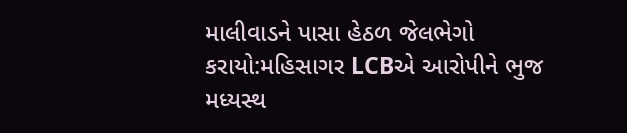માલીવાડને પાસા હેઠળ જેલભેગો કરાયો:મહિસાગર LCBએ આરોપીને ભુજ મધ્યસ્થ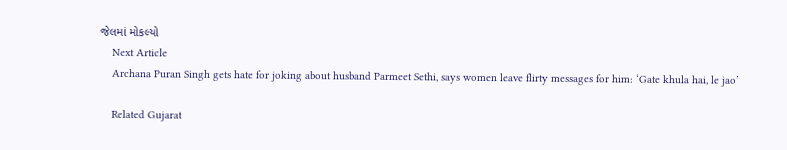જેલમાં મોકલ્યો
    Next Article
    Archana Puran Singh gets hate for joking about husband Parmeet Sethi, says women leave flirty messages for him: ‘Gate khula hai, le jao’

    Related Gujarat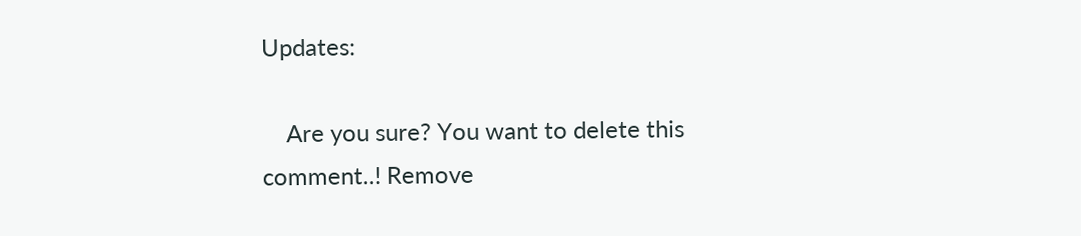Updates:

    Are you sure? You want to delete this comment..! Remove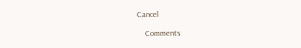Cancel

    Comments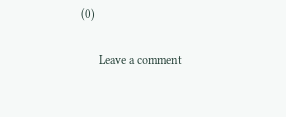(0)

      Leave a comment